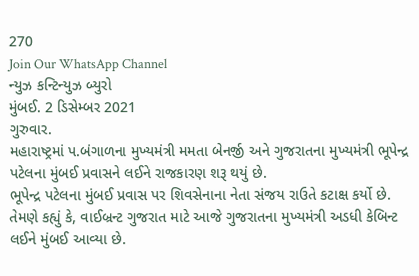270
Join Our WhatsApp Channel
ન્યુઝ કન્ટિન્યુઝ બ્યુરો
મુંબઈ. 2 ડિસેમ્બર 2021
ગુરુવાર.
મહારાષ્ટ્રમાં પ.બંગાળના મુખ્યમંત્રી મમતા બેનર્જી અને ગુજરાતના મુખ્યમંત્રી ભૂપેન્દ્ર પટેલના મુંબઈ પ્રવાસને લઈને રાજકારણ શરૂ થયું છે.
ભૂપેન્દ્ર પટેલના મુંબઈ પ્રવાસ પર શિવસેનાના નેતા સંજય રાઉતે કટાક્ષ કર્યો છે.
તેમણે કહ્યું કે, વાઈબ્રન્ટ ગુજરાત માટે આજે ગુજરાતના મુખ્યમંત્રી અડધી કેબિન્ટ લઈને મુંબઈ આવ્યા છે.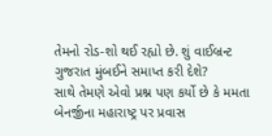તેમનો રોડ-શો થઈ રહ્યો છે. શું વાઈબ્રન્ટ ગુજરાત મુંબઈને સમાપ્ત કરી દેશે?
સાથે તેમણે એવો પ્રશ્ન પણ કર્યો છે કે મમતા બેનર્જીના મહારાષ્ટ્ર પર પ્રવાસ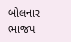બોલનાર ભાજપ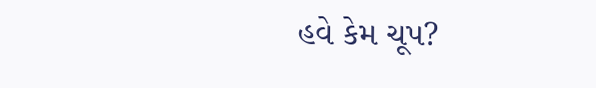હવે કેમ ચૂપ?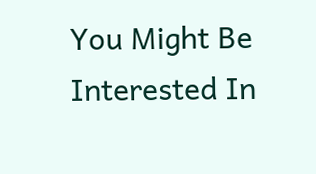You Might Be Interested In